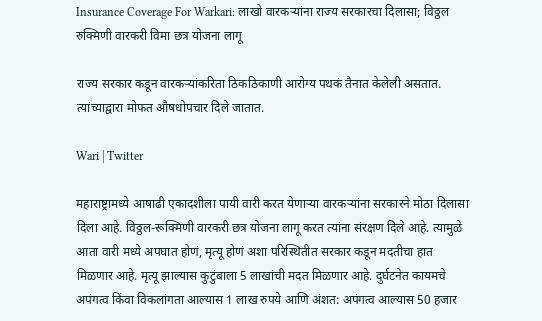Insurance Coverage For Warkari: लाखो वारकऱ्यांना राज्य सरकारचा दिलासा; विठ्ठल रुक्मिणी वारकरी विमा छत्र योजना लागू

राज्य सरकार कडून वारकर्‍यांकरिता ठिकठिकाणी आरोग्य पथकं तैनात केलेली असतात. त्यांच्याद्वारा मोफत औषधोपचार दिले जातात.

Wari | Twitter

महाराष्ट्रामध्ये आषाढी एकादशीला पायी वारी करत येणार्‍या वारकर्‍यांना सरकारने मोठा दिलासा दिला आहे. विठ्ठल-रूक्मिणी वारकरी छत्र योजना लागू करत त्यांना संरक्षण दिले आहे. त्यामुळे आता वारी मध्ये अपघात होणं, मृत्यू होणं अशा परिस्थितीत सरकार कडून मदतीचा हात मिळणार आहे. मृत्यू झाल्यास कुटुंबाला 5 लाखांची मदत मिळणार आहे. दुर्घटनेत कायमचे अपंगत्व किंवा विकलांगता आल्यास 1 लाख रुपये आणि अंशत: अपंगत्व आल्यास 50 हजार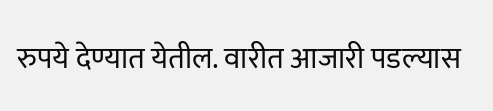रुपये देण्यात येतील. वारीत आजारी पडल्यास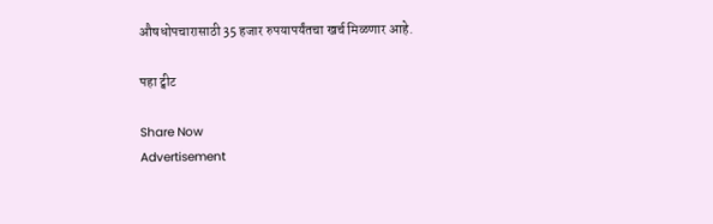औषधोपचारासाठी 35 हजार रुपयापर्यंतचा खर्च मिळणार आहे.

पहा ट्वीट

Share Now
Advertisement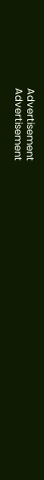Advertisement
Advertisement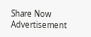Share Now
Advertisement